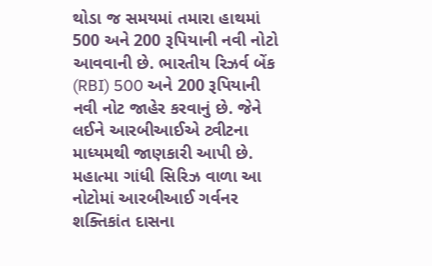થોડા જ સમયમાં તમારા હાથમાં 500 અને 200 રૂપિયાની નવી નોટો આવવાની છે. ભારતીય રિઝર્વ બેંક (RBI) 500 અને 200 રૂપિયાની નવી નોટ જાહેર કરવાનું છે. જેને લઈને આરબીઆઈએ ટ્વીટના માધ્યમથી જાણકારી આપી છે. મહાત્મા ગાંધી સિરિઝ વાળા આ નોટોમાં આરબીઆઈ ગર્વનર શક્તિકાંત દાસના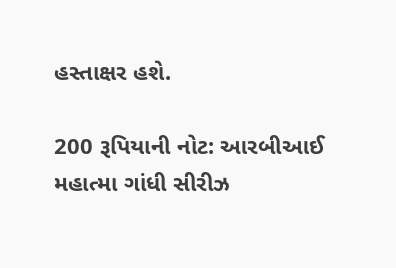હસ્તાક્ષર હશે.

200 રૂપિયાની નોટ: આરબીઆઈ મહાત્મા ગાંધી સીરીઝ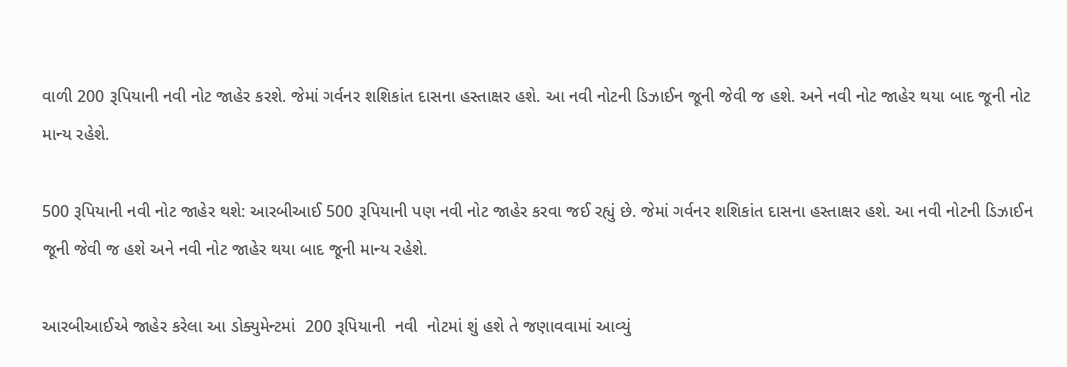વાળી 200 રૂપિયાની નવી નોટ જાહેર કરશે. જેમાં ગર્વનર શશિકાંત દાસના હસ્તાક્ષર હશે. આ નવી નોટની ડિઝાઈન જૂની જેવી જ હશે. અને નવી નોટ જાહેર થયા બાદ જૂની નોટ માન્ય રહેશે.

500 રૂપિયાની નવી નોટ જાહેર થશે: આરબીઆઈ 500 રૂપિયાની પણ નવી નોટ જાહેર કરવા જઈ રહ્યું છે. જેમાં ગર્વનર શશિકાંત દાસના હસ્તાક્ષર હશે. આ નવી નોટની ડિઝાઈન જૂની જેવી જ હશે અને નવી નોટ જાહેર થયા બાદ જૂની માન્ય રહેશે.

આરબીઆઈએ જાહેર કરેલા આ ડોક્યુમેન્ટમાં  200 રૂપિયાની  નવી  નોટમાં શું હશે તે જણાવવામાં આવ્યું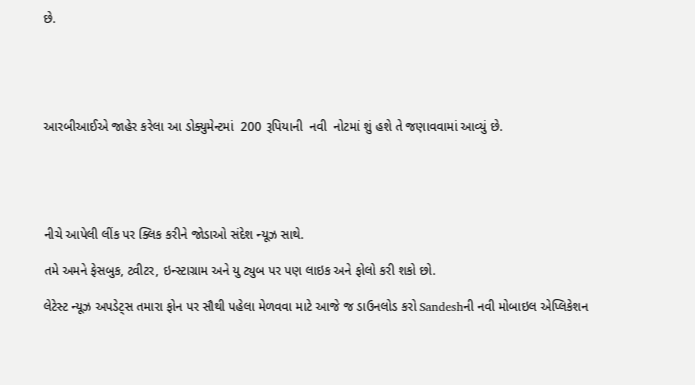છે.





આરબીઆઈએ જાહેર કરેલા આ ડોક્યુમેન્ટમાં  200 રૂપિયાની  નવી  નોટમાં શું હશે તે જણાવવામાં આવ્યું છે.





નીચે આપેલી લીંક પર ક્લિક કરીને જોડાઓ સંદેશ ન્યૂઝ સાથે.

તમે અમને ફેસબુક, ટ્વીટર, ઇન્સ્ટાગ્રામ અને યુ ટ્યુબ પર પણ લાઇક અને ફોલો કરી શકો છો.

લેટેસ્ટ ન્યૂઝ અપડેટ્સ તમારા ફોન પર સૌથી પહેલા મેળવવા માટે આજે જ ડાઉનલોડ કરો Sandeshની નવી મોબાઇલ એપ્લિકેશન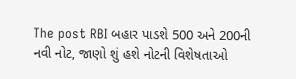The post RBI બહાર પાડશે 500 અને 200ની નવી નોટ, જાણો શું હશે નોટની વિશેષતાઓ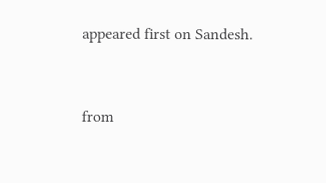appeared first on Sandesh.



from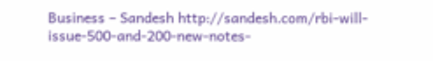Business – Sandesh http://sandesh.com/rbi-will-issue-500-and-200-new-notes-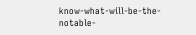know-what-will-be-the-notable-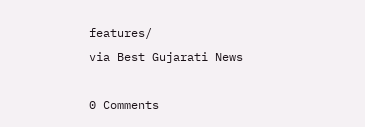features/
via Best Gujarati News

0 Comments